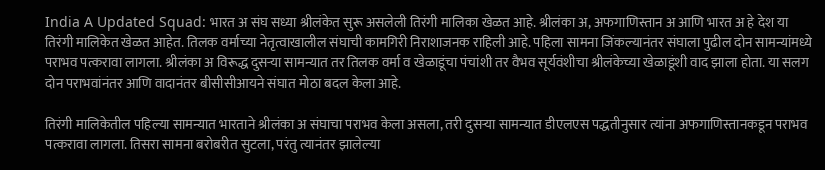India A Updated Squad: भारत अ संघ सध्या श्रीलंकेत सुरू असलेली तिरंगी मालिका खेळत आहे. श्रीलंका अ, अफगाणिस्तान अ आणि भारत अ हे देश या तिरंगी मालिकेत खेळत आहेत. तिलक वर्माच्या नेतृत्वाखालील संघाची कामगिरी निराशाजनक राहिली आहे. पहिला सामना जिंकल्यानंतर संघाला पुढील दोन सामन्यांमध्ये पराभव पत्करावा लागला. श्रीलंका अ विरूद्ध दुसऱ्या सामन्यात तर तिलक वर्मा व खेळाडूंचा पंचांशी तर वैभव सूर्यवंशीचा श्रीलंकेच्या खेळाडूंशी वाद झाला होता. या सलग दोन पराभवांनंतर आणि वादानंतर बीसीसीआयने संघात मोठा बदल केला आहे.

तिरंगी मालिकेतील पहिल्या सामन्यात भारताने श्रीलंका अ संघाचा पराभव केला असला, तरी दुसऱ्या सामन्यात डीएलएस पद्धतीनुसार त्यांना अफगाणिस्तानकडून पराभव पत्करावा लागला. तिसरा सामना बरोबरीत सुटला, परंतु त्यानंतर झालेल्या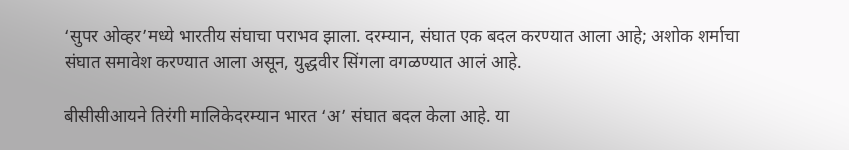‘सुपर ओव्हर’मध्ये भारतीय संघाचा पराभव झाला. दरम्यान, संघात एक बदल करण्यात आला आहे; अशोक शर्माचा संघात समावेश करण्यात आला असून, युद्धवीर सिंगला वगळण्यात आलं आहे.

बीसीसीआयने तिरंगी मालिकेदरम्यान भारत ‘अ’ संघात बदल केला आहे. या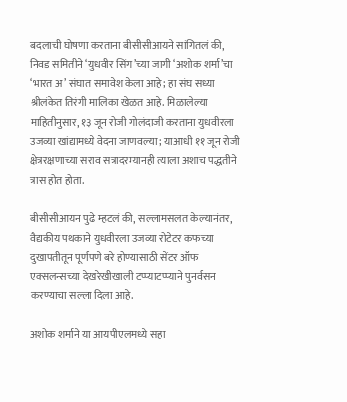बदलाची घोषणा करताना बीसीसीआयने सांगितलं की, निवड समितीने ‘युधवीर सिंग’च्या जागी ‘अशोक शर्मा’चा ‘भारत अ’ संघात समावेश केला आहे; हा संघ सध्या श्रीलंकेत तिरंगी मालिका खेळत आहे. मिळालेल्या माहितीनुसार, १३ जून रोजी गोलंदाजी करताना युधवीरला उजव्या खांद्यामध्ये वेदना जाणवल्या; याआधी ११ जून रोजी क्षेत्ररक्षणाच्या सराव सत्रादरम्यानही त्याला अशाच पद्धतीने त्रास होत होता.

बीसीसीआयन पुढे म्हटलं की, सल्लामसलत केल्यानंतर, वैद्यकीय पथकाने युधवीरला उजव्या रोटेटर कफच्या दुखापतीतून पूर्णपणे बरे होण्यासाठी सेंटर ऑफ एक्सलन्सच्या देखरेखीखाली टप्प्याटप्प्याने पुनर्वसन करण्याचा सल्ला दिला आहे.

अशोक शर्माने या आयपीएलमध्ये सहा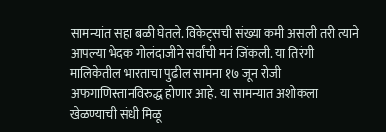सामन्यांत सहा बळी घेतले. विकेट्सची संख्या कमी असली तरी त्याने आपल्या भेदक गोलंदाजीने सर्वांची मनं जिंकली. या तिरंगी मालिकेतील भारताचा पुढील सामना १७ जून रोजी अफगाणिस्तानविरुद्ध होणार आहे. या सामन्यात अशोकला खेळण्याची संधी मिळू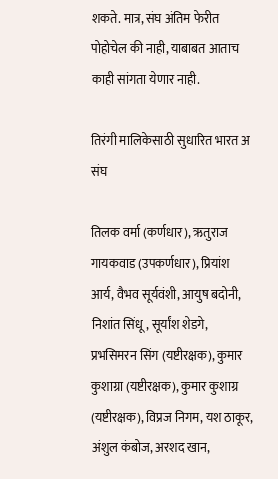शकते. मात्र, संघ अंतिम फेरीत पोहोचेल की नाही, याबाबत आताच काही सांगता येणार नाही.

तिरंगी मालिकेसाठी सुधारित भारत अ संघ

तिलक वर्मा (कर्णधार), ऋतुराज गायकवाड (उपकर्णधार), प्रियांश आर्य, वैभव सूर्यवंशी, आयुष बदोनी, निशांत सिंधू, सूर्यांश शेडगे, प्रभसिमरन सिंग (यष्टीरक्षक), कुमार कुशाग्रा (यष्टीरक्षक), कुमार कुशाग्र (यष्टीरक्षक), विप्रज निगम, यश ठाकूर, अंशुल कंबोज, अरशद खान,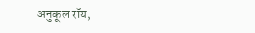अनुकूल रॉय,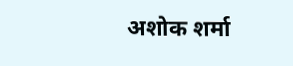अशोक शर्मा